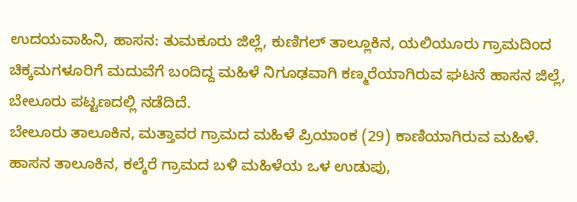ಉದಯವಾಹಿನಿ, ಹಾಸನ: ತುಮಕೂರು ಜಿಲ್ಲೆ, ಕುಣಿಗಲ್ ತಾಲ್ಲೂಕಿನ, ಯಲಿಯೂರು ಗ್ರಾಮದಿಂದ  ಚಿಕ್ಕಮಗಳೂರಿಗೆ ಮದುವೆಗೆ ಬಂದಿದ್ದ ಮಹಿಳೆ ನಿಗೂಢವಾಗಿ ಕಣ್ಮರೆಯಾಗಿರುವ ಘಟನೆ ಹಾಸನ ಜಿಲ್ಲೆ, ಬೇಲೂರು ಪಟ್ಟಣದಲ್ಲಿ ನಡೆದಿದೆ.
ಬೇಲೂರು ತಾಲೂಕಿನ, ಮತ್ತಾವರ ಗ್ರಾಮದ ಮಹಿಳೆ ಪ್ರಿಯಾಂಕ (29) ಕಾಣಿಯಾಗಿರುವ ಮಹಿಳೆ. ಹಾಸನ ತಾಲೂಕಿನ, ಕಲ್ಕೆರೆ ಗ್ರಾಮದ ಬಳಿ ಮಹಿಳೆಯ ಒಳ ಉಡುಪು,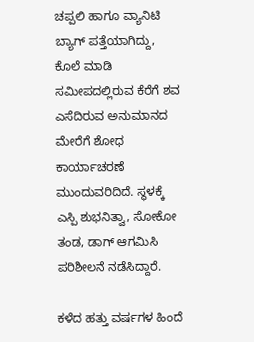ಚಪ್ಪಲಿ ಹಾಗೂ ವ್ಯಾನಿಟಿ ಬ್ಯಾಗ್ ಪತ್ತೆಯಾಗಿದ್ದು, ಕೊಲೆ ಮಾಡಿ ಸಮೀಪದಲ್ಲಿರುವ ಕೆರೆಗೆ ಶವ ಎಸೆದಿರುವ ಅನುಮಾನದ ಮೇರೆಗೆ ಶೋಧ ಕಾರ್ಯಾಚರಣೆ ಮುಂದುವರಿದಿದೆ. ಸ್ಥಳಕ್ಕೆ ಎಸ್ಪಿ ಶುಭನಿತ್ವಾ, ಸೋಕೋ ತಂಡ, ಡಾಗ್ ಆಗಮಿಸಿ ಪರಿಶೀಲನೆ ನಡೆಸಿದ್ದಾರೆ.

ಕಳೆದ ಹತ್ತು ವರ್ಷಗಳ ಹಿಂದೆ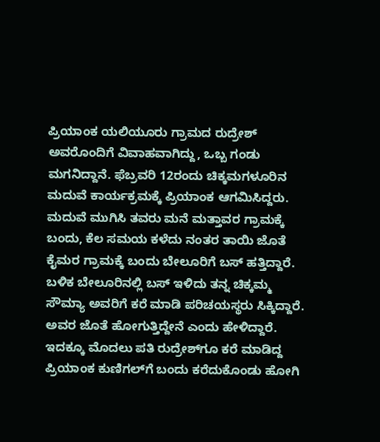ಪ್ರಿಯಾಂಕ ಯಲಿಯೂರು ಗ್ರಾಮದ ರುದ್ರೇಶ್ ಅವರೊಂದಿಗೆ ವಿವಾಹವಾಗಿದ್ದು, ಒಬ್ಬ ಗಂಡು ಮಗನಿದ್ದಾನೆ. ಫೆಬ್ರವರಿ 12ರಂದು ಚಿಕ್ಕಮಗಳೂರಿನ ಮದುವೆ ಕಾರ್ಯಕ್ರಮಕ್ಕೆ ಪ್ರಿಯಾಂಕ ಆಗಮಿಸಿದ್ದರು. ಮದುವೆ ಮುಗಿಸಿ ತವರು ಮನೆ ಮತ್ತಾವರ ಗ್ರಾಮಕ್ಕೆ ಬಂದು, ಕೆಲ ಸಮಯ ಕಳೆದು ನಂತರ ತಾಯಿ ಜೊತೆ ಕೈಮರ ಗ್ರಾಮಕ್ಕೆ ಬಂದು ಬೇಲೂರಿಗೆ ಬಸ್ ಹತ್ತಿದ್ದಾರೆ. ಬಳಿಕ ಬೇಲೂರಿನಲ್ಲಿ ಬಸ್ ಇಳಿದು ತನ್ನ ಚಿಕ್ಕಮ್ಮ ಸೌಮ್ಯಾ ಅವರಿಗೆ ಕರೆ ಮಾಡಿ ಪರಿಚಯಸ್ಥರು ಸಿಕ್ಕಿದ್ದಾರೆ. ಅವರ ಜೊತೆ ಹೋಗುತ್ತಿದ್ದೇನೆ ಎಂದು ಹೇಳಿದ್ದಾರೆ. ಇದಕ್ಕೂ ಮೊದಲು ಪತಿ ರುದ್ರೇಶ್‌ಗೂ ಕರೆ ಮಾಡಿದ್ದ ಪ್ರಿಯಾಂಕ ಕುಣಿಗಲ್‌ಗೆ ಬಂದು ಕರೆದುಕೊಂಡು ಹೋಗಿ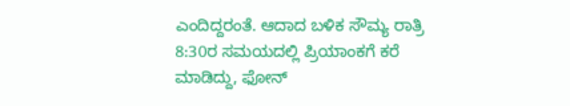ಎಂದಿದ್ದರಂತೆ. ಆದಾದ ಬಳಿಕ ಸೌಮ್ಯ ರಾತ್ರಿ 8:30ರ ಸಮಯದಲ್ಲಿ ಪ್ರಿಯಾಂಕಗೆ ಕರೆ ಮಾಡಿದ್ದು, ಫೋನ್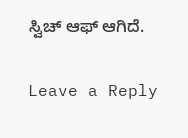ಸ್ವಿಚ್ ಆಫ್ ಆಗಿದೆ.

Leave a Reply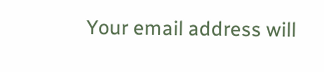Your email address will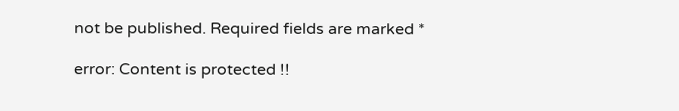not be published. Required fields are marked *

error: Content is protected !!